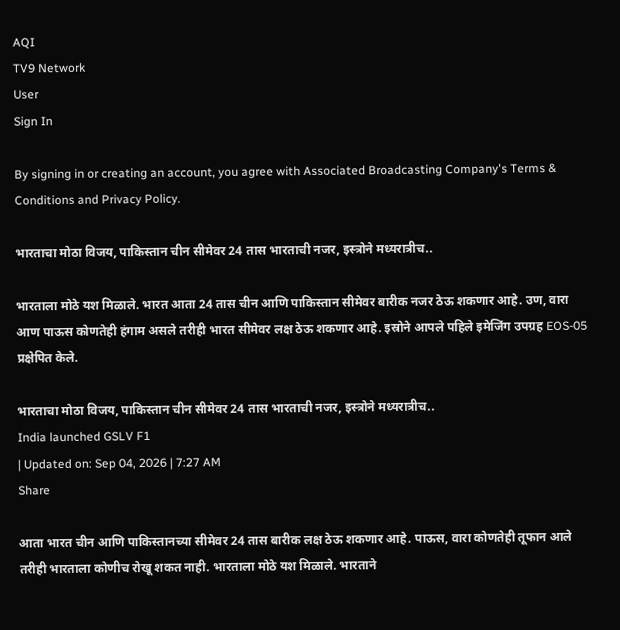AQI
TV9 Network
User
Sign In

By signing in or creating an account, you agree with Associated Broadcasting Company's Terms & Conditions and Privacy Policy.

भारताचा मोठा विजय, पाकिस्तान चीन सीमेवर 24 तास भारताची नजर, इस्त्रोने मध्यरात्रीच..

भारताला मोठे यश मिळाले. भारत आता 24 तास चीन आणि पाकिस्तान सीमेवर बारीक नजर ठेऊ शकणार आहे. उण, वारा आण पाऊस कोणतेही हंगाम असले तरीही भारत सीमेवर लक्ष ठेऊ शकणार आहे. इस्रोने आपले पहिले इमेजिंग उपग्रह EOS-05 प्रक्षेपित केले.

भारताचा मोठा विजय, पाकिस्तान चीन सीमेवर 24 तास भारताची नजर, इस्त्रोने मध्यरात्रीच..
India launched GSLV F1
| Updated on: Sep 04, 2026 | 7:27 AM
Share

आता भारत चीन आणि पाकिस्तानच्या सीमेवर 24 तास बारीक लक्ष ठेऊ शकणार आहे. पाऊस, वारा कोणतेही तूफान आले तरीही भारताला कोणीच रोखू शकत नाही. भारताला मोठे यश मिळाले. भारताने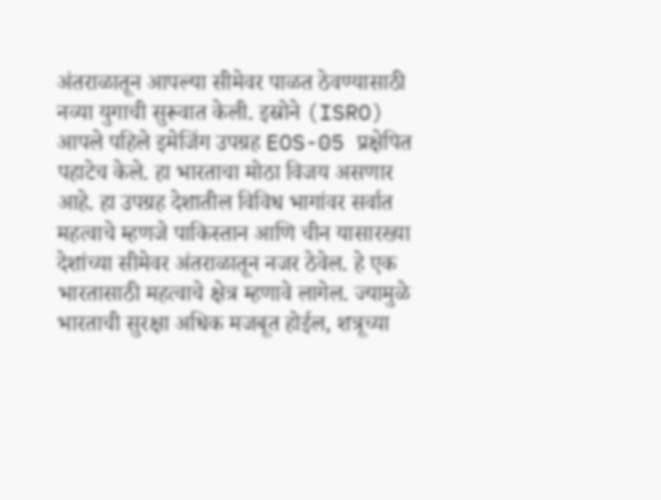अंतराळातून आपल्या सीमेवर पाळत ठेवण्यासाठी नव्या युगाची सुरूवात केली. इस्रोने (ISRO) आपले पहिले इमेजिंग उपग्रह EOS-05 प्रक्षेपित पहाटेच केले. हा भारताचा मोठा विजय असणार आहे. हा उपग्रह देशातील विविध भागांवर सर्वात महत्वाचे म्हणजे पाकिस्तान आणि चीन यासारख्या देशांच्या सीमेवर अंतराळातून नजर ठेवेल. हे एक भारतासाठी महत्वाचे क्षेत्र म्हणावे लागेल. ज्यामुळे भारताची सुरक्षा अधिक मजबूत होईल, शत्रूच्या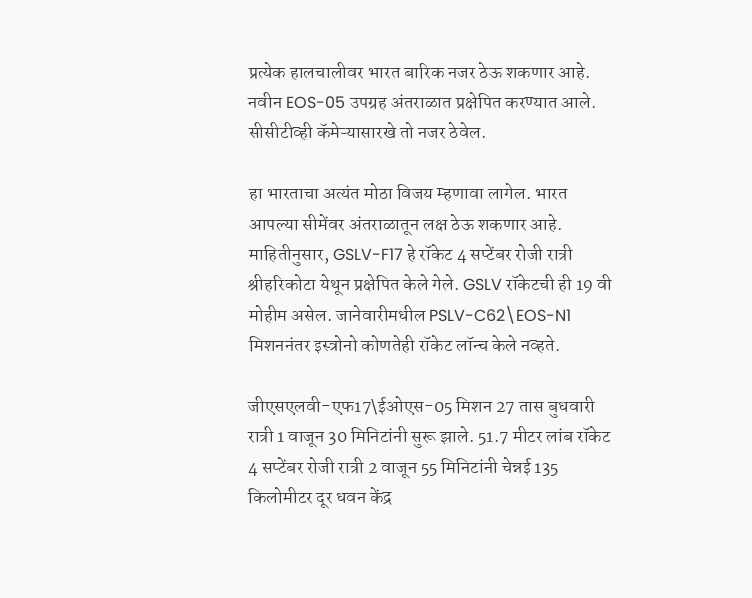प्रत्येक हालचालीवर भारत बारिक नजर ठेऊ शकणार आहे. नवीन EOS-05 उपग्रह अंतराळात प्रक्षेपित करण्यात आले. सीसीटीव्ही कॅमेऱ्यासारखे तो नजर ठेवेल.

हा भारताचा अत्यंत मोठा विजय म्हणावा लागेल. भारत आपल्या सीमेंवर अंतराळातून लक्ष ठेऊ शकणार आहे. माहितीनुसार, GSLV-F17 हे रॉकेट 4 सप्टेंबर रोजी रात्री श्रीहरिकोटा येथून प्रक्षेपित केले गेले. GSLV रॉकेटची ही 19 वी मोहीम असेल. जानेवारीमधील PSLV-C62\EOS-N1 मिशननंतर इस्त्रोनो कोणतेही रॉकेट लॉन्च केले नव्हते.

जीएसएलवी-एफ17\ईओएस-05 मिशन 27 तास बुधवारी रात्री 1 वाजून 30 मिनिटांनी सुरू झाले. 51.7 मीटर लांब रॉकेट 4 सप्टेंबर रोजी रात्री 2 वाजून 55 मिनिटांनी चेन्नई 135 किलोमीटर दूर धवन केंद्र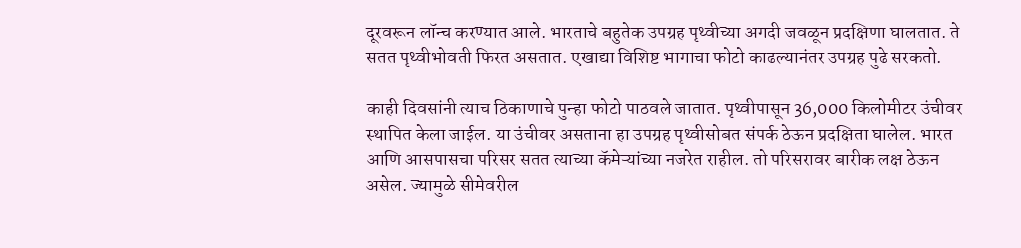दूरवरून लॉन्च करण्यात आले. भारताचे बहुतेक उपग्रह पृथ्वीच्या अगदी जवळून प्रदक्षिणा घालतात. ते सतत पृथ्वीभोवती फिरत असतात. एखाद्या विशिष्ट भागाचा फोटो काढल्यानंतर उपग्रह पुढे सरकतो.

काही दिवसांनी त्याच ठिकाणाचे पुन्हा फोटो पाठवले जातात. पृथ्वीपासून 36,000 किलोमीटर उंचीवर स्थापित केला जाईल. या उंचीवर असताना हा उपग्रह पृथ्वीसोबत संपर्क ठेऊन प्रदक्षिता घालेल. भारत आणि आसपासचा परिसर सतत त्याच्या कॅमेऱ्यांच्या नजरेत राहील. तो परिसरावर बारीक लक्ष ठेऊन असेल. ज्यामुळे सीमेवरील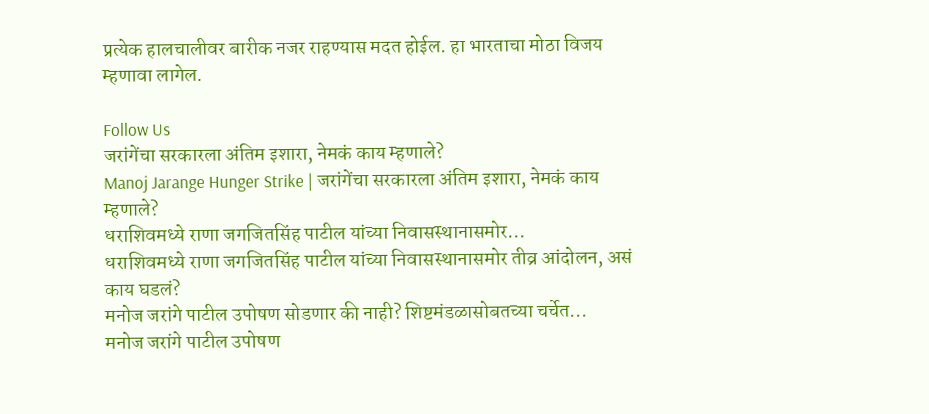प्रत्येक हालचालीवर बारीक नजर राहण्यास मदत होईल. हा भारताचा मोठा विजय म्हणावा लागेल.

Follow Us
जरांगेंचा सरकारला अंतिम इशारा, नेमकं काय म्हणाले?
Manoj Jarange Hunger Strike | जरांगेंचा सरकारला अंतिम इशारा, नेमकं काय म्हणाले?
धराशिवमध्ये राणा जगजितसिंह पाटील यांच्या निवासस्थानासमोर...
धराशिवमध्ये राणा जगजितसिंह पाटील यांच्या निवासस्थानासमोर तीव्र आंदोलन, असं काय घडलं?
मनोज जरांगे पाटील उपोषण सोडणार की नाही? शिष्टमंडळासोबतच्या चर्चेत...
मनोज जरांगे पाटील उपोषण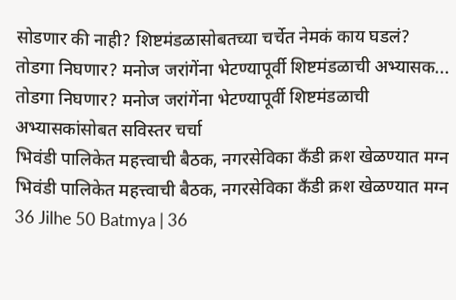सोडणार की नाही? शिष्टमंडळासोबतच्या चर्चेत नेमकं काय घडलं?
तोडगा निघणार? मनोज जरांगेंना भेटण्यापूर्वी शिष्टमंडळाची अभ्यासक...
तोडगा निघणार? मनोज जरांगेंना भेटण्यापूर्वी शिष्टमंडळाची अभ्यासकांसोबत सविस्तर चर्चा
भिवंडी पालिकेत महत्त्वाची बैठक, नगरसेविका कँडी क्रश खेळण्यात मग्न
भिवंडी पालिकेत महत्त्वाची बैठक, नगरसेविका कँडी क्रश खेळण्यात मग्न
36 Jilhe 50 Batmya | 36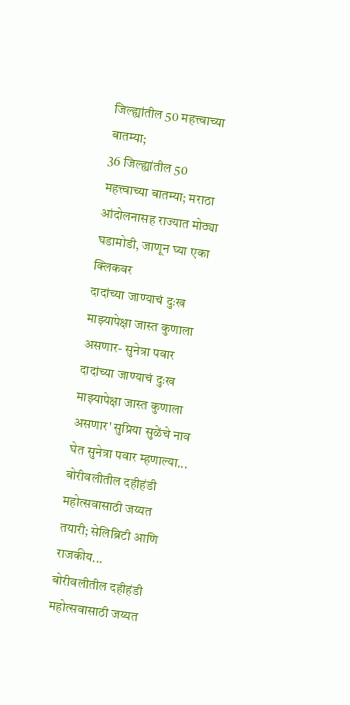जिल्ह्यांतील 50 महत्त्वाच्या बातम्या;
36 जिल्ह्यांतील 50 महत्त्वाच्या बातम्या; मराठा आंदोलनासह राज्यात मोठ्या घडामोडी, जाणून घ्या एका क्लिकवर
दादांच्या जाण्याचं दुःख माझ्यापेक्षा जास्त कुणाला असणार- सुनेत्रा पवार
दादांच्या जाण्याचं दुःख माझ्यापेक्षा जास्त कुणाला असणार' सुप्रिया सुळेंचे नाव घेत सुनेत्रा पवार म्हणाल्या...
बोरीवलीतील दहीहंडी महोत्सवासाठी जय्यत तयारी; सेलिब्रिटी आणि राजकीय...
बोरीवलीतील दहीहंडी महोत्सवासाठी जय्यत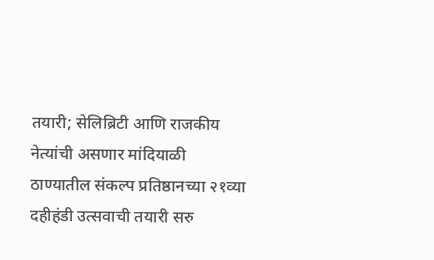तयारी; सेलिब्रिटी आणि राजकीय नेत्यांची असणार मांदियाळी
ठाण्यातील संकल्प प्रतिष्ठानच्या २१व्या दहीहंडी उत्सवाची तयारी सरु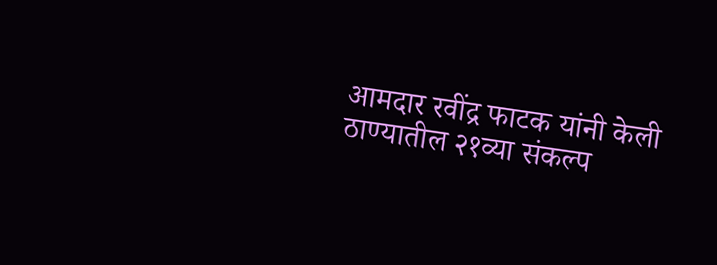आमदार रवींद्र फाटक यांनी केली ठाण्यातील २१व्या संकल्प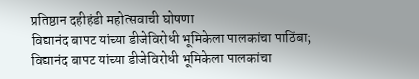प्रतिष्ठान दहीहंडी महोत्सवाची घोषणा
विद्यानंद बापट यांच्या डीजेविरोधी भूमिकेला पालकांचा पाठिंबा;
विद्यानंद बापट यांच्या डीजेविरोधी भूमिकेला पालकांचा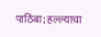पाठिंबा; हल्ल्याचा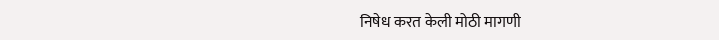निषेध करत केली मोठी मागणी